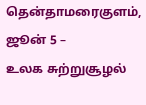தென்தாமரைகுளம், ஜூன் 5 –
உலக சுற்றுசூழல்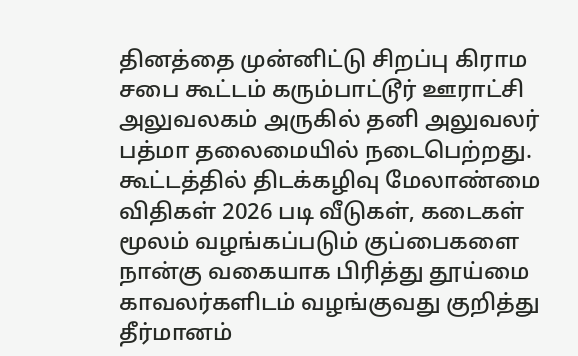தினத்தை முன்னிட்டு சிறப்பு கிராம சபை கூட்டம் கரும்பாட்டூர் ஊராட்சி அலுவலகம் அருகில் தனி அலுவலர் பத்மா தலைமையில் நடைபெற்றது. கூட்டத்தில் திடக்கழிவு மேலாண்மை விதிகள் 2026 படி வீடுகள், கடைகள் மூலம் வழங்கப்படும் குப்பைகளை நான்கு வகையாக பிரித்து தூய்மை காவலர்களிடம் வழங்குவது குறித்து தீர்மானம்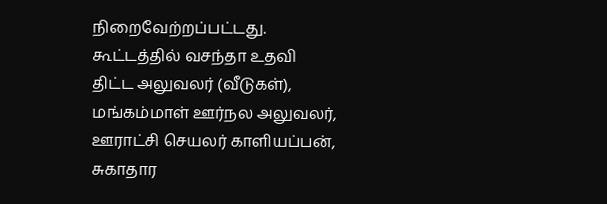நிறைவேற்றப்பட்டது. கூட்டத்தில் வசந்தா உதவி திட்ட அலுவலர் (வீடுகள்), மங்கம்மாள் ஊர்நல அலுவலர், ஊராட்சி செயலர் காளியப்பன், சுகாதார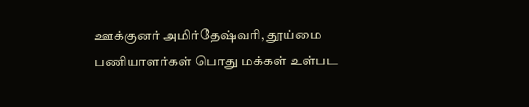ஊக்குனர் அமிர்தேஷ்வரி, தூய்மை பணியாளர்கள் பொது மக்கள் உள்பட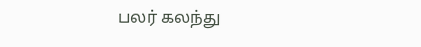பலர் கலந்து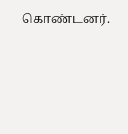கொண்டனர்.